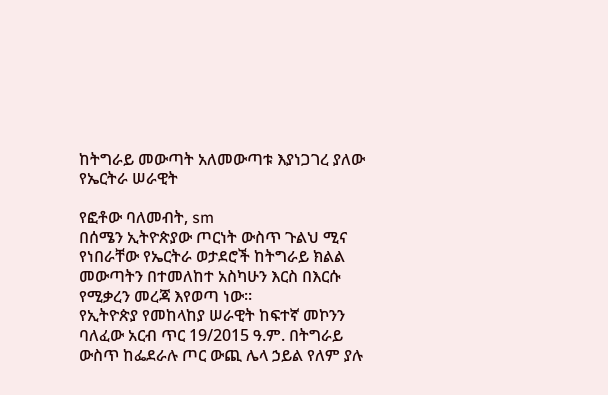ከትግራይ መውጣት አለመውጣቱ እያነጋገረ ያለው የኤርትራ ሠራዊት

የፎቶው ባለመብት, sm
በሰሜን ኢትዮጵያው ጦርነት ውስጥ ጉልህ ሚና የነበራቸው የኤርትራ ወታደሮች ከትግራይ ክልል መውጣትን በተመለከተ አስካሁን እርስ በእርሱ የሚቃረን መረጃ እየወጣ ነው።
የኢትዮጵያ የመከላከያ ሠራዊት ከፍተኛ መኮንን ባለፈው አርብ ጥር 19/2015 ዓ.ም. በትግራይ ውስጥ ከፌደራሉ ጦር ውጪ ሌላ ኃይል የለም ያሉ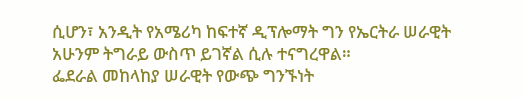ሲሆን፣ አንዲት የአሜሪካ ከፍተኛ ዲፕሎማት ግን የኤርትራ ሠራዊት አሁንም ትግራይ ውስጥ ይገኛል ሲሉ ተናግረዋል።
ፌደራል መከላከያ ሠራዊት የውጭ ግንኙነት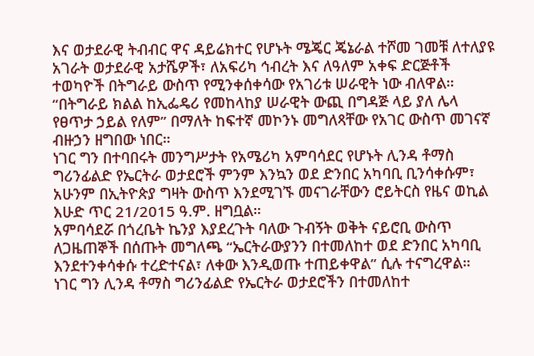እና ወታደራዊ ትብብር ዋና ዳይሬክተር የሆኑት ሜጄር ጄኔራል ተሾመ ገመቹ ለተለያዩ አገራት ወታደራዊ አታሼዎች፣ ለአፍሪካ ኅብረት እና ለዓለም አቀፍ ድርጅቶች ተወካዮች በትግራይ ውስጥ የሚንቀሰቀሳው የአገሪቱ ሠራዊት ነው ብለዋል።
“በትግራይ ክልል ከኢፌዴሪ የመከላከያ ሠራዊት ውጪ በግዳጅ ላይ ያለ ሌላ የፀጥታ ኃይል የለም” በማለት ከፍተኛ መኮንኑ መግለጻቸው የአገር ውስጥ መገናኛ ብዙኃን ዘግበው ነበር።
ነገር ግን በተባበሩት መንግሥታት የአሜሪካ አምባሳደር የሆኑት ሊንዳ ቶማስ ግሪንፊልድ የኤርትራ ወታደሮች ምንም እንኳን ወደ ድንበር አካባቢ ቢንሳቀሱም፣ አሁንም በኢትዮጵያ ግዛት ውስጥ እንደሚገኙ መናገራቸውን ሮይትርስ የዜና ወኪል እሁድ ጥር 21/2015 ዓ.ም. ዘግቧል።
አምባሳደሯ በጎረቤት ኬንያ እያደረጉት ባለው ጉብኝት ወቅት ናይሮቢ ውስጥ ለጋዜጠኞች በሰጡት መግለጫ “ኤርትራውያንን በተመለከተ ወደ ድንበር አካባቢ እንደተንቀሳቀሱ ተረድተናል፣ ለቀው እንዲወጡ ተጠይቀዋል” ሲሉ ተናግረዋል።
ነገር ግን ሊንዳ ቶማስ ግሪንፊልድ የኤርትራ ወታደሮችን በተመለከተ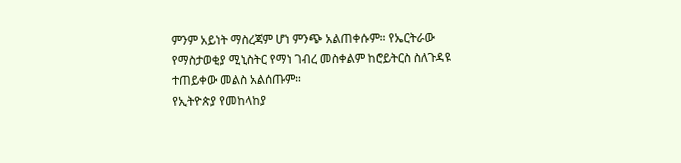ምንም አይነት ማስረጃም ሆነ ምንጭ አልጠቀሱም። የኤርትራው የማስታወቂያ ሚኒስትር የማነ ገብረ መስቀልም ከሮይትርስ ስለጉዳዩ ተጠይቀው መልስ አልሰጡም።
የኢትዮጵያ የመከላከያ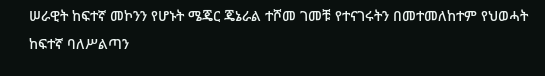ሠራዊት ከፍተኛ መኮንን የሆኑት ሜጄር ጄኔራል ተሾመ ገመቹ የተናገሩትን በመተመለከተም የህወሓት ከፍተኛ ባለሥልጣን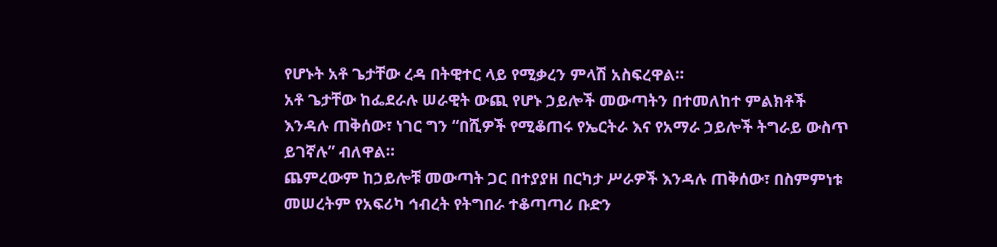የሆኑት አቶ ጌታቸው ረዳ በትዊተር ላይ የሚቃረን ምላሽ አስፍረዋል።
አቶ ጌታቸው ከፌደራሉ ሠራዊት ውጪ የሆኑ ኃይሎች መውጣትን በተመለከተ ምልክቶች እንዳሉ ጠቅሰው፣ ነገር ግን “በሺዎች የሚቆጠሩ የኤርትራ እና የአማራ ኃይሎች ትግራይ ውስጥ ይገኛሉ” ብለዋል።
ጨምረውም ከኃይሎቹ መውጣት ጋር በተያያዘ በርካታ ሥራዎች እንዳሉ ጠቅሰው፣ በስምምነቱ መሠረትም የአፍሪካ ኅብረት የትግበራ ተቆጣጣሪ ቡድን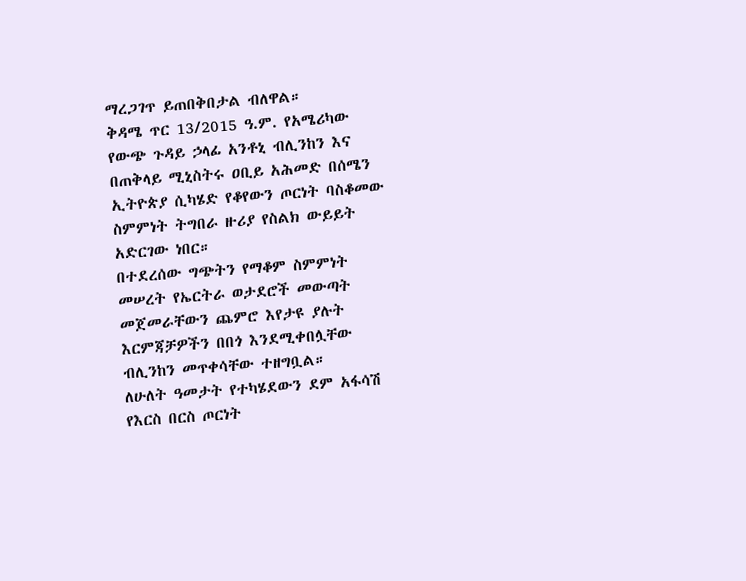ማረጋገጥ ይጠበቅበታል ብለዋል።
ቅዳሜ ጥር 13/2015 ዓ.ም. የአሜሪካው የውጭ ጉዳይ ኃላፊ አንቶኒ ብሊንከን እና በጠቅላይ ሚኒስትሩ ዐቢይ አሕመድ በሰሜን ኢትዮጵያ ሲካሄድ የቆየውን ጦርነት ባስቆመው ስምምነት ትግበራ ዙሪያ የስልክ ውይይት አድርገው ነበር።
በተደረሰው ግጭትን የማቆም ስምምነት መሠረት የኤርትራ ወታደሮች መውጣት መጀመራቸውን ጨምሮ እየታዩ ያሉት እርምጃቻዎችን በበጎ እንደሚቀበሏቸው ብሊንከን መጥቀሳቸው ተዘግቧል።
ለሁለት ዓመታት የተካሄደውን ደም አፋሳሽ የእርስ በርስ ጦርነት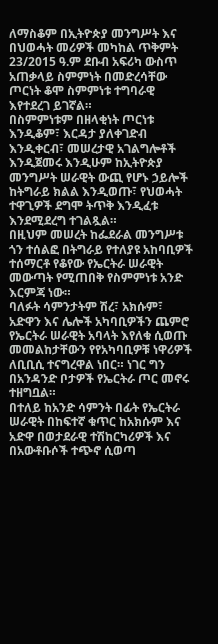ለማስቆም በኢትዮጵያ መንግሥት እና በህወሓት መሪዎች መካከል ጥቅምት 23/2015 ዓ.ም ደቡብ አፍሪካ ውስጥ አጠቃላይ ስምምነት በመድረሳቸው ጦርነት ቆሞ ስምምነቱ ተግባራዊ እየተደረገ ይገኛል።
በስምምነቱም በዘላቂነት ጦርነቱ እንዲቆም፣ እርዳታ ያለቀገድብ እንዲቀርብ፣ መሠረታዊ አገልግሎቶች እንዲጀመሩ እንዲሁም ከኢትዮጵያ መንግሥት ሠራዊት ውጪ የሆኑ ኃይሎች ከትግራይ ክልል እንዲወጡ፣ የህወሓት ተዋጊዎች ደግሞ ትጥቅ እንዲፈቱ እንደሚደረግ ተገልጿል።
በዚህም መሠረት ከፌደራል መንግሥቱ ጎን ተሰልፎ በትግራይ የተለያዩ አከባቢዎች ተሰማርቶ የቆየው የኤርትራ ሠራዊት መውጣት የሚጠበቅ የስምምነቱ አንድ እርምጃ ነው።
ባለፉት ሳምንታትም ሽረ፣ አክሱም፣ አድዋን እና ሌሎች አካባቢዎችን ጨምሮ የኤርትራ ሠራዊት አባላት እየለቁ ሲወጡ መመልከታቸውን የየአካባቢዎቹ ነዋሪዎች ለቢቢሲ ተናግረዋል ነበር። ነገር ግን በአንዳንድ ቦታዎች የኤርትራ ጦር መኖሩ ተዘግቧል።
በተለይ ከአንድ ሳምንት በፊት የኤርትራ ሠራዊት በከፍተኛ ቁጥር ከአክሱም እና አድዋ በወታደራዊ ተሽከርካሪዎች እና በአውቶቡሶች ተጭኖ ሲወጣ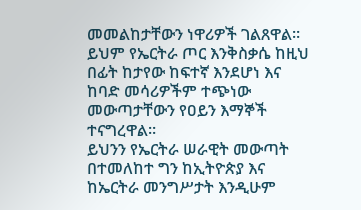መመልከታቸውን ነዋሪዎች ገልጸዋል።
ይህም የኤርትራ ጦር እንቅስቃሴ ከዚህ በፊት ከታየው ከፍተኛ እንደሆነ እና ከባድ መሳሪዎችም ተጭነው መውጣታቸውን የዐይን እማኞች ተናግረዋል።
ይህንን የኤርትራ ሠራዊት መውጣት በተመለከተ ግን ከኢትዮጵያ እና ከኤርትራ መንግሥታት እንዲሁም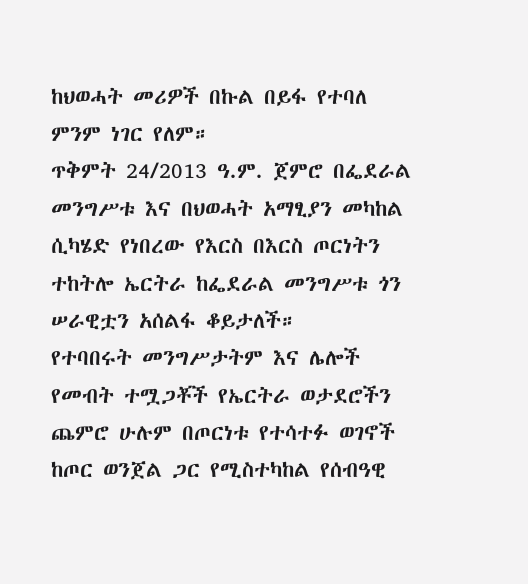ከህወሓት መሪዎች በኩል በይፋ የተባለ ምንም ነገር የለም።
ጥቅምት 24/2013 ዓ.ም. ጀምሮ በፌደራል መንግሥቱ እና በህወሓት አማፂያን መካከል ሲካሄድ የነበረው የእርስ በእርስ ጦርነትን ተከትሎ ኤርትራ ከፌደራል መንግሥቱ ጎን ሠራዊቷን አሰልፋ ቆይታለች።
የተባበሩት መንግሥታትም እና ሌሎች የመብት ተሟጋቾች የኤርትራ ወታደሮችን ጨምሮ ሁሉም በጦርነቱ የተሳተፉ ወገኖች ከጦር ወንጀል ጋር የሚስተካከል የሰብዓዊ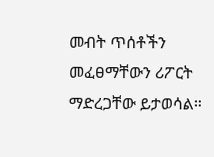መብት ጥሰቶችን መፈፀማቸውን ሪፖርት ማድረጋቸው ይታወሳል።